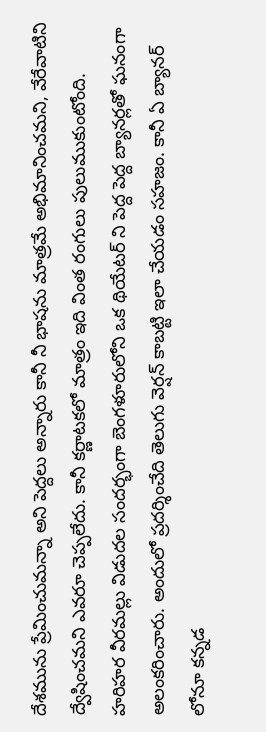దేశమును ప్రేమించుమన్నా అని పెద్దలు అన్నారు కానీ నీ భాషను మాత్రమే అభిమానించమని, వేరేవాటిని ద్వేషించమని ఎవరూ చెప్పలేదు. కానీ కర్ణాటకలో మాత్రం ఇది వింత రంగులు పులుముకుంటోంది. హరిహర వీరమల్లు విడుదల సందర్భంగా బెంగళూరులోని ఒక థియేటర్ ని పెద్ద పెద్ద బ్యానర్లతో ఘనంగా అలంకరించారు. అందులో ప్రదర్శించేది తెలుగు వెర్షన్ కాబట్టి ఇలా చేయడం సహజం. కానీ ఏ బ్యానర్ లోనూ కన్నడ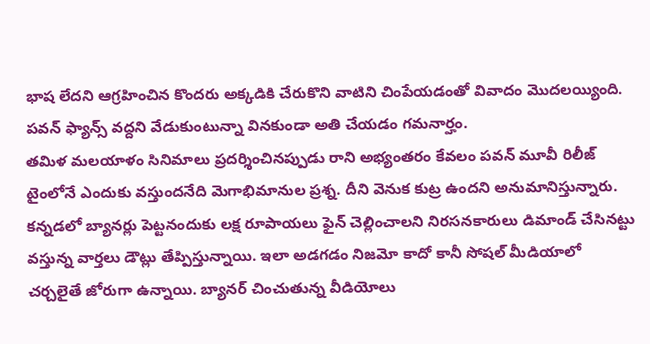భాష లేదని ఆగ్రహించిన కొందరు అక్కడికి చేరుకొని వాటిని చింపేయడంతో వివాదం మొదలయ్యింది. పవన్ ఫ్యాన్స్ వద్దని వేడుకుంటున్నా వినకుండా అతి చేయడం గమనార్హం.
తమిళ మలయాళం సినిమాలు ప్రదర్శించినప్పుడు రాని అభ్యంతరం కేవలం పవన్ మూవీ రిలీజ్ టైంలోనే ఎందుకు వస్తుందనేది మెగాభిమానుల ప్రశ్న. దీని వెనుక కుట్ర ఉందని అనుమానిస్తున్నారు. కన్నడలో బ్యానర్లు పెట్టనందుకు లక్ష రూపాయలు ఫైన్ చెల్లించాలని నిరసనకారులు డిమాండ్ చేసినట్టు వస్తున్న వార్తలు డౌట్లు తేప్పిస్తున్నాయి. ఇలా అడగడం నిజమో కాదో కానీ సోషల్ మీడియాలో చర్చలైతే జోరుగా ఉన్నాయి. బ్యానర్ చించుతున్న వీడియోలు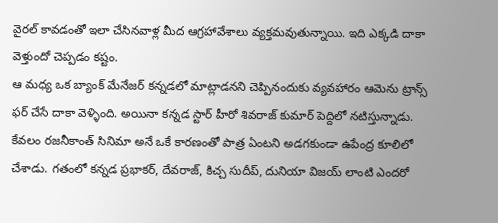వైరల్ కావడంతో ఇలా చేసినవాళ్ల మీద ఆగ్రహావేశాలు వ్యక్తమవుతున్నాయి. ఇది ఎక్కడి దాకా వెళ్తుందో చెప్పడం కష్టం.
ఆ మధ్య ఒక బ్యాంక్ మేనేజర్ కన్నడలో మాట్లాడనని చెప్పినందుకు వ్యవహారం ఆమెను ట్రాన్స్ ఫర్ చేసే దాకా వెళ్ళింది. అయినా కన్నడ స్టార్ హీరో శివరాజ్ కుమార్ పెద్దిలో నటిస్తున్నాడు. కేవలం రజనీకాంత్ సినిమా అనే ఒకే కారణంతో పాత్ర ఏంటని అడగకుండా ఉపేంద్ర కూలిలో చేశాడు. గతంలో కన్నడ ప్రభాకర్, దేవరాజ్, కిచ్చ సుదీప్, దునియా విజయ్ లాంటి ఎందరో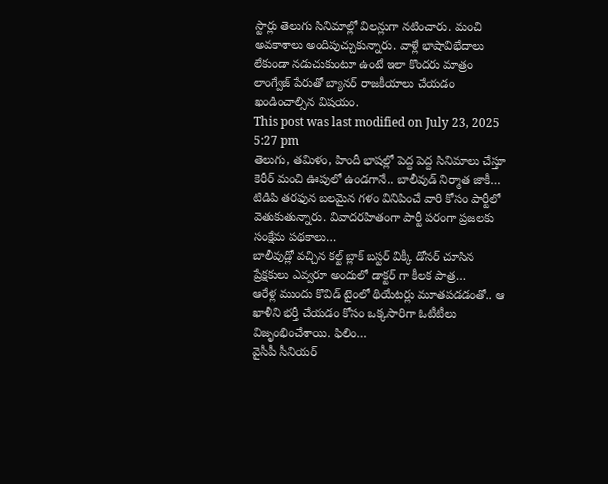స్టార్లు తెలుగు సినిమాల్లో విలన్లుగా నటించారు. మంచి అవకాశాలు అందిపుచ్చుకున్నారు. వాళ్లే భాషావిభేదాలు లేకుండా నడుచుకుంటూ ఉంటే ఇలా కొందరు మాత్రం లాంగ్వేజ్ పేరుతో బ్యానర్ రాజకీయాలు చేయడం ఖండించాల్సిన విషయం.
This post was last modified on July 23, 2025 5:27 pm
తెలుగు, తమిళం, హిందీ భాషల్లో పెద్ద పెద్ద సినిమాలు చేస్తూ కెరీర్ మంచి ఊపులో ఉండగానే.. బాలీవుడ్ నిర్మాత జాకీ…
టిడిపి తరఫున బలమైన గళం వినిపించే వారి కోసం పార్టీలో వెతుకుతున్నారు. వివాదరహితంగా పార్టీ పరంగా ప్రజలకు సంక్షేమ పథకాలు…
బాలీవుడ్లో వచ్చిన కల్ట్ బ్లాక్ బస్టర్ విక్కీ డోనర్ చూసిన ప్రేక్షకులు ఎవ్వరూ అందులో డాక్టర్ గా కీలక పాత్ర…
ఆరేళ్ల ముందు కొవిడ్ టైంలో థియేటర్లు మూతపడడంతో.. ఆ ఖాళీని భర్తీ చేయడం కోసం ఒక్కసారిగా ఓటీటీలు విజృంభించేశాయి. ఫిలిం…
వైసీపీ సీనియర్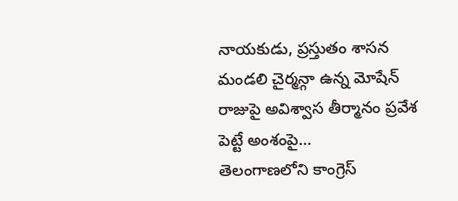నాయకుడు, ప్రస్తుతం శాసన మండలి చైర్మన్గా ఉన్న మోషేన్ రాజుపై అవిశ్వాస తీర్మానం ప్రవేశ పెట్టే అంశంపై…
తెలంగాణలోని కాంగ్రెస్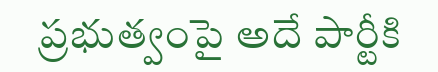ప్రభుత్వంపై అదే పార్టీకి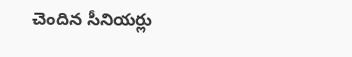చెందిన సీనియర్లు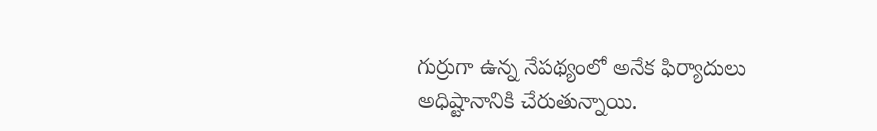గుర్రుగా ఉన్న నేపథ్యంలో అనేక ఫిర్యాదులు అధిష్టానానికి చేరుతున్నాయి.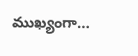ముఖ్యంగా…